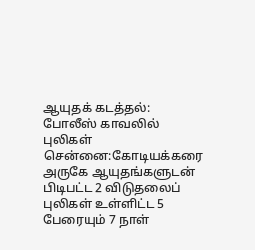ஆயுதக் கடத்தல்: போலீஸ் காவலில் புலிகள்
சென்னை:கோடியக்கரை அருகே ஆயுதங்களுடன் பிடிபட்ட 2 விடுதலைப் புலிகள் உள்ளிட்ட 5 பேரையும் 7 நாள்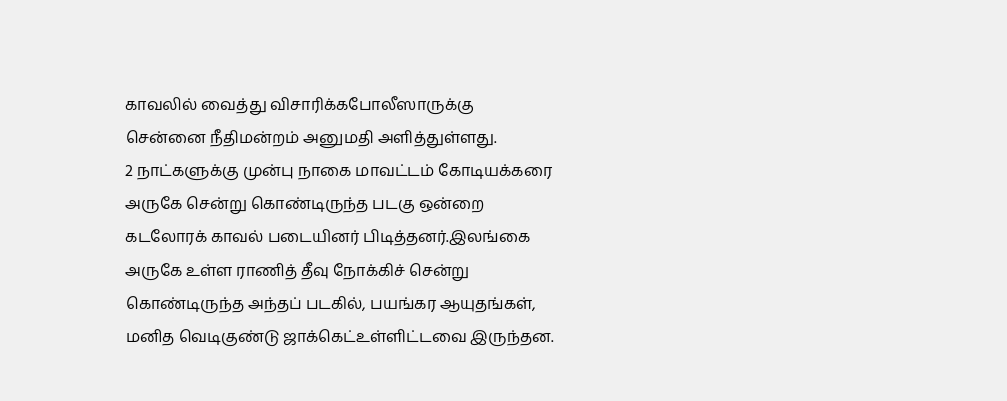காவலில் வைத்து விசாரிக்கபோலீஸாருக்கு சென்னை நீதிமன்றம் அனுமதி அளித்துள்ளது.
2 நாட்களுக்கு முன்பு நாகை மாவட்டம் கோடியக்கரை அருகே சென்று கொண்டிருந்த படகு ஒன்றை கடலோரக் காவல் படையினர் பிடித்தனர்.இலங்கை அருகே உள்ள ராணித் தீவு நோக்கிச் சென்று கொண்டிருந்த அந்தப் படகில், பயங்கர ஆயுதங்கள், மனித வெடிகுண்டு ஜாக்கெட்உள்ளிட்டவை இருந்தன.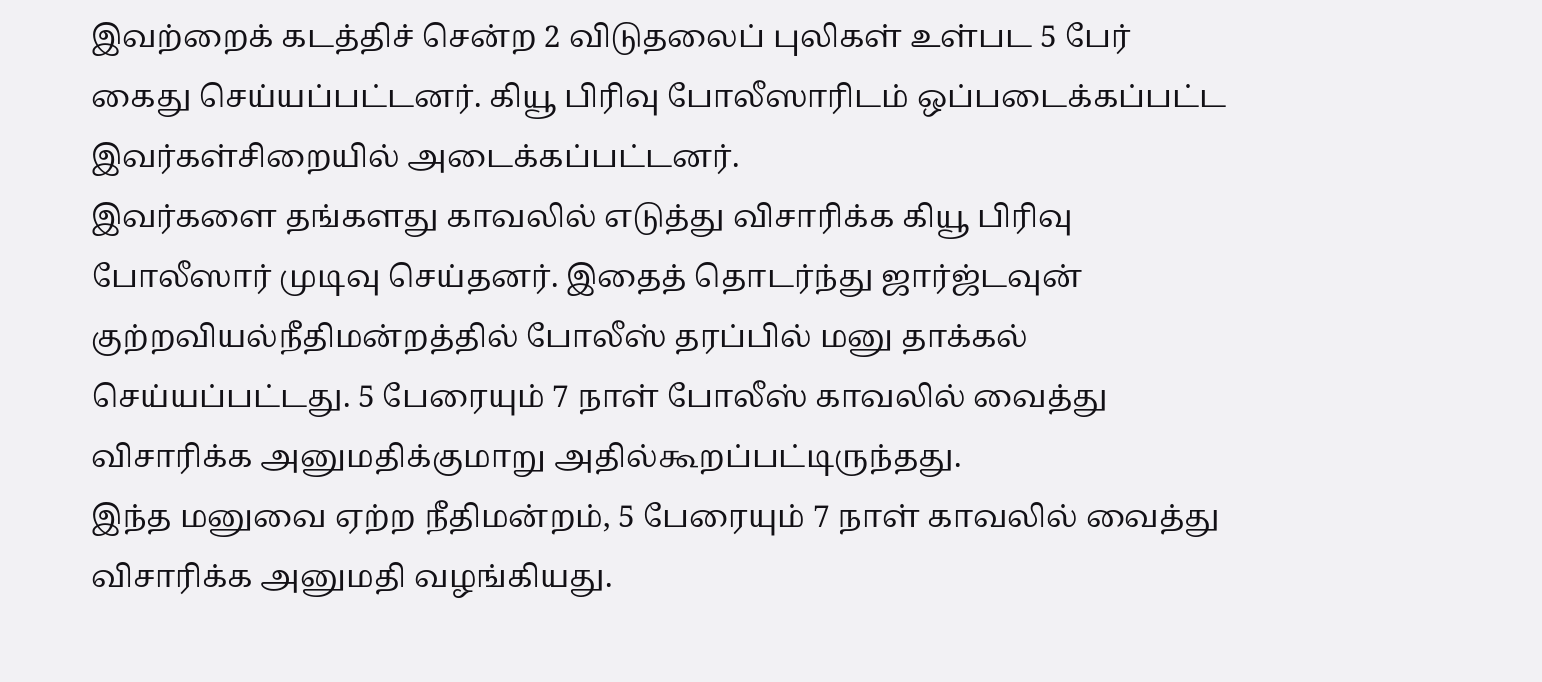இவற்றைக் கடத்திச் சென்ற 2 விடுதலைப் புலிகள் உள்பட 5 பேர் கைது செய்யப்பட்டனர். கியூ பிரிவு போலீஸாரிடம் ஒப்படைக்கப்பட்ட இவர்கள்சிறையில் அடைக்கப்பட்டனர்.
இவர்களை தங்களது காவலில் எடுத்து விசாரிக்க கியூ பிரிவு போலீஸார் முடிவு செய்தனர். இதைத் தொடர்ந்து ஜார்ஜ்டவுன் குற்றவியல்நீதிமன்றத்தில் போலீஸ் தரப்பில் மனு தாக்கல் செய்யப்பட்டது. 5 பேரையும் 7 நாள் போலீஸ் காவலில் வைத்து விசாரிக்க அனுமதிக்குமாறு அதில்கூறப்பட்டிருந்தது.
இந்த மனுவை ஏற்ற நீதிமன்றம், 5 பேரையும் 7 நாள் காவலில் வைத்து விசாரிக்க அனுமதி வழங்கியது.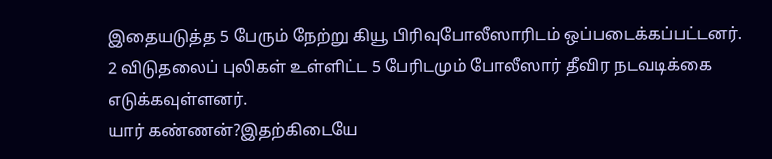இதையடுத்த 5 பேரும் நேற்று கியூ பிரிவுபோலீஸாரிடம் ஒப்படைக்கப்பட்டனர்.
2 விடுதலைப் புலிகள் உள்ளிட்ட 5 பேரிடமும் போலீஸார் தீவிர நடவடிக்கை எடுக்கவுள்ளனர்.
யார் கண்ணன்?இதற்கிடையே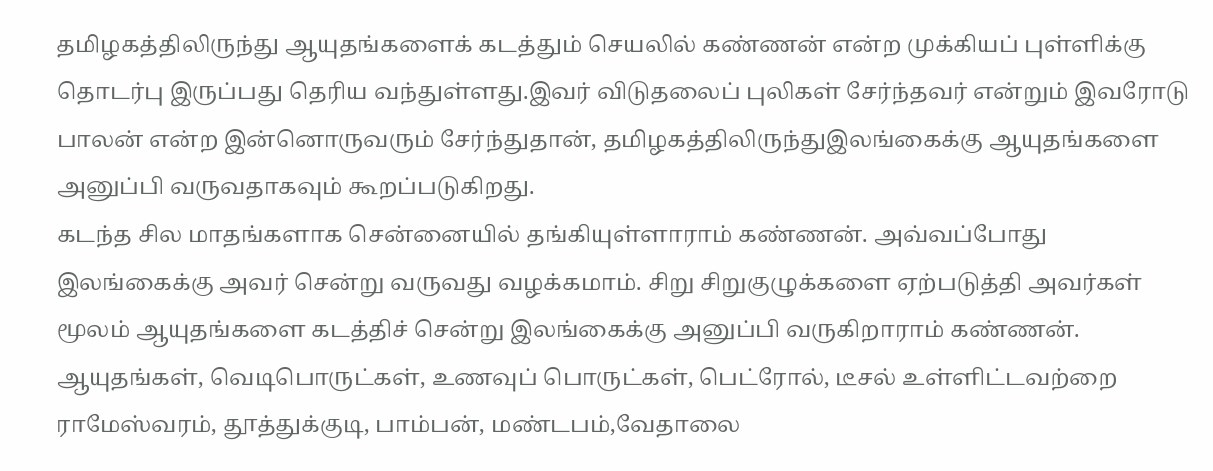தமிழகத்திலிருந்து ஆயுதங்களைக் கடத்தும் செயலில் கண்ணன் என்ற முக்கியப் புள்ளிக்கு தொடர்பு இருப்பது தெரிய வந்துள்ளது.இவர் விடுதலைப் புலிகள் சேர்ந்தவர் என்றும் இவரோடு பாலன் என்ற இன்னொருவரும் சேர்ந்துதான், தமிழகத்திலிருந்துஇலங்கைக்கு ஆயுதங்களை அனுப்பி வருவதாகவும் கூறப்படுகிறது.
கடந்த சில மாதங்களாக சென்னையில் தங்கியுள்ளாராம் கண்ணன். அவ்வப்போது இலங்கைக்கு அவர் சென்று வருவது வழக்கமாம். சிறு சிறுகுழுக்களை ஏற்படுத்தி அவர்கள் மூலம் ஆயுதங்களை கடத்திச் சென்று இலங்கைக்கு அனுப்பி வருகிறாராம் கண்ணன்.
ஆயுதங்கள், வெடிபொருட்கள், உணவுப் பொருட்கள், பெட்ரோல், டீசல் உள்ளிட்டவற்றை ராமேஸ்வரம், தூத்துக்குடி, பாம்பன், மண்டபம்,வேதாலை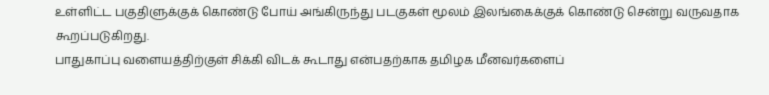உள்ளிட்ட பகுதிளுக்குக் கொண்டு போய் அங்கிருந்து படகுகள் மூலம் இலங்கைக்குக் கொண்டு சென்று வருவதாக கூறப்படுகிறது.
பாதுகாப்பு வளையத்திற்குள் சிக்கி விடக் கூடாது என்பதற்காக தமிழக மீனவர்களைப்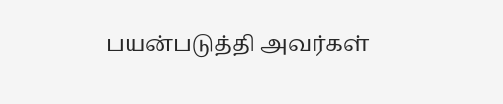பயன்படுத்தி அவர்கள்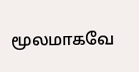மூலமாகவே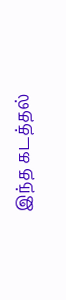இந்த கடத்தல்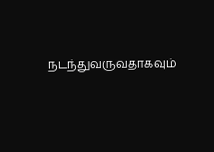நடந்துவருவதாகவும்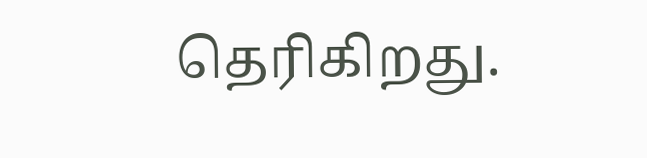தெரிகிறது.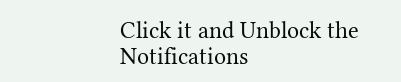Click it and Unblock the Notifications